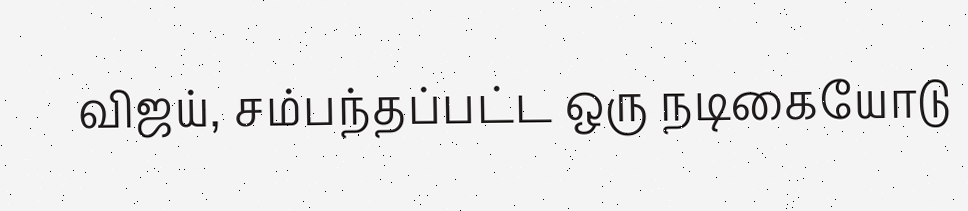விஜய், சம்பந்தப்பட்ட ஒரு நடிகையோடு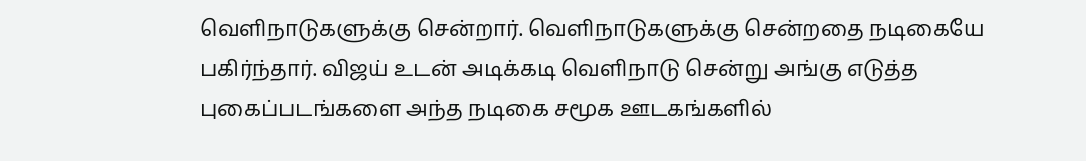வெளிநாடுகளுக்கு சென்றார். வெளிநாடுகளுக்கு சென்றதை நடிகையே பகிர்ந்தார். விஜய் உடன் அடிக்கடி வெளிநாடு சென்று அங்கு எடுத்த புகைப்படங்களை அந்த நடிகை சமூக ஊடகங்களில்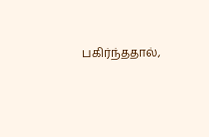பகிர்ந்ததால்,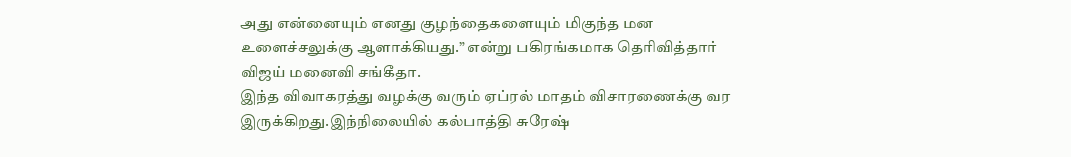அது என்னையும் எனது குழந்தைகளையும் மிகுந்த மன உளைச்சலுக்கு ஆளாக்கியது.” என்று பகிரங்கமாக தெரிவித்தார் விஜய் மனைவி சங்கீதா.
இந்த விவாகரத்து வழக்கு வரும் ஏப்ரல் மாதம் விசாரணைக்கு வர இருக்கிறது.இந்நிலையில் கல்பாத்தி சுரேஷ்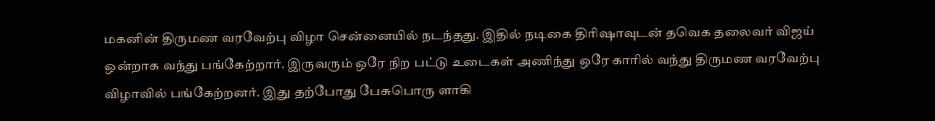மகனின் திருமண வரவேற்பு விழா சென்னையில் நடந்தது. இதில் நடிகை திரிஷாவுடன் தவெக தலைவர் விஜய் ஒன்றாக வந்து பங்கேற்றார். இருவரும் ஒரே நிற பட்டு உடைகள் அணிந்து ஒரே காரில் வந்து திருமண வரவேற்பு விழாவில் பங்கேற்றனர். இது தற்போது பேசுபொரு ளாகி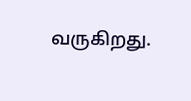வருகிறது.